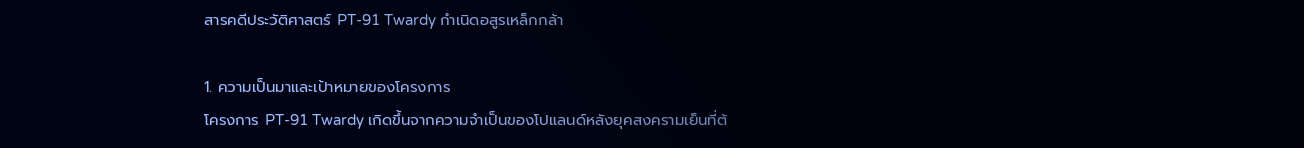สารคดีประวัติศาสตร์ PT-91 Twardy กำเนิดอสูรเหล็กกล้า

1. ความเป็นมาและเป้าหมายของโครงการ
โครงการ PT-91 Twardy เกิดขึ้นจากความจำเป็นของโปแลนด์หลังยุคสงครามเย็นที่ต้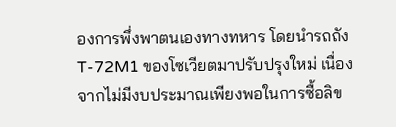องการพึ่งพาตนเองทางทหาร โดยนำรถถัง T-72M1 ของโซเวียตมาปรับปรุงใหม่ เนื่องจากไม่มีงบประมาณเพียงพอในการซื้อลิข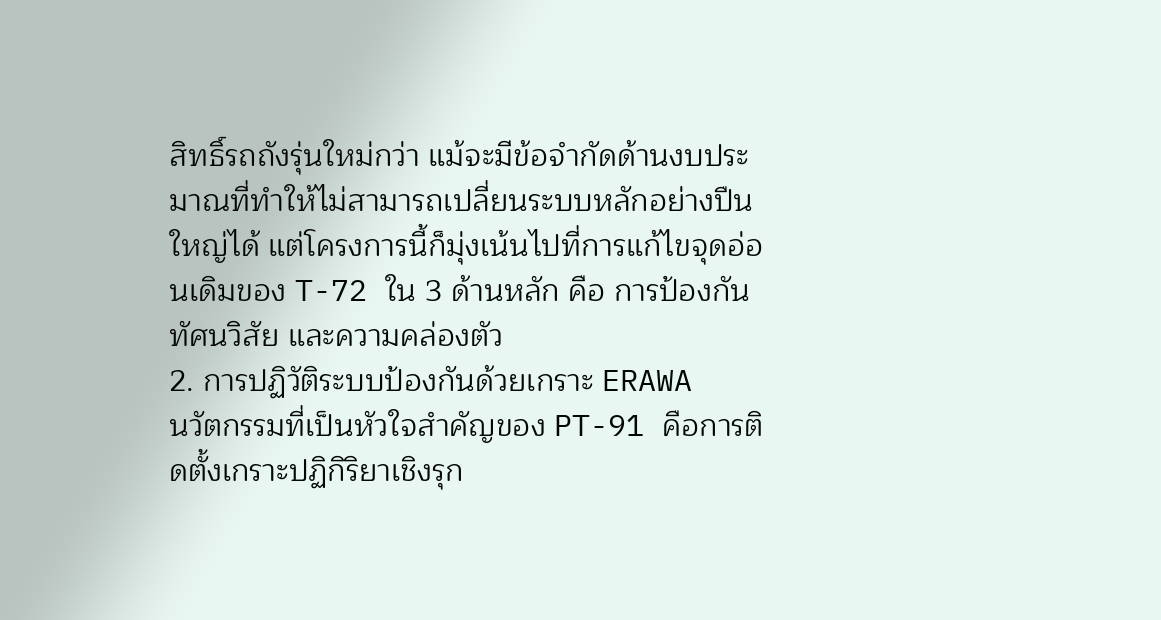สิทธิ์รถถังรุ่นใหม่กว่า แม้จะมีข้อจำกัดด้านงบประมาณที่ทำให้ไม่สามารถเปลี่ยนระบบหลักอย่างปืนใหญ่ได้ แต่โครงการนี้ก็มุ่งเน้นไปที่การแก้ไขจุดอ่อนเดิมของ T-72 ใน 3 ด้านหลัก คือ การป้องกัน ทัศนวิสัย และความคล่องตัว
2. การปฏิวัติระบบป้องกันด้วยเกราะ ERAWA
นวัตกรรมที่เป็นหัวใจสำคัญของ PT-91 คือการติดตั้งเกราะปฏิกิริยาเชิงรุก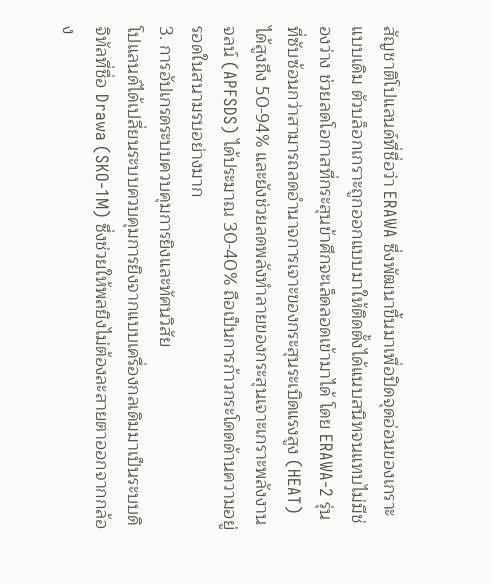สัญชาติโปแลนด์ที่ชื่อว่า ERAWA ซึ่งพัฒนาขึ้นมาเพื่อปิดจุดอ่อนของเกราะแบบเดิม ตัวบล็อกเกราะถูกออกแบบมาให้ติดตั้งได้แนบสนิทจนแทบไม่มีช่องว่าง ช่วยลดโอกาสที่กระสุนข้าศึกจะเล็ดลอดเข้ามาได้ โดย ERAWA-2 รุ่นที่ซับซ้อนกว่าสามารถลดอำนาจการเจาะของกระสุนระเบิดแรงสูง (HEAT) ได้สูงถึง 50-94% และยังช่วยลดพลังทำลายของกระสุนเจาะเกราะพลังงานจลน์ (APFSDS) ได้ประมาณ 30-40% ถือเป็นการก้าวกระโดดด้านความอยู่รอดในสนามรบอย่างมาก
3. การอัปเกรดระบบควบคุมการยิงและทัศนวิสัย
โปแลนด์ได้เปลี่ยนระบบควบคุมการยิงจากแบบเครื่องกลเดิมมาเป็นระบบดิจิทัลที่ชื่อ Drawa (SKO-1M) ซึ่งช่วยให้พลยิงไม่ต้องละสายตาออกจากกล้อง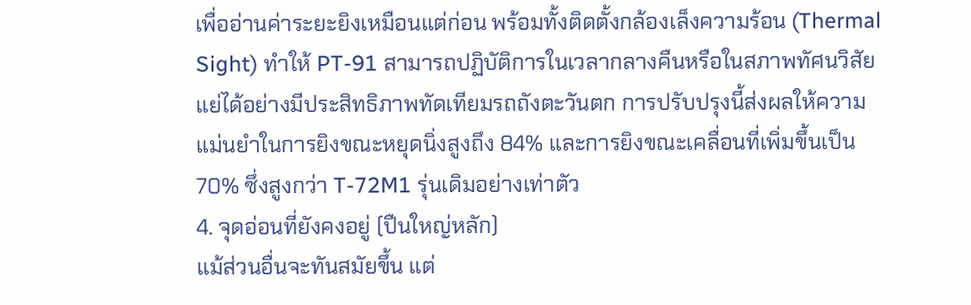เพื่ออ่านค่าระยะยิงเหมือนแต่ก่อน พร้อมทั้งติดตั้งกล้องเล็งความร้อน (Thermal Sight) ทำให้ PT-91 สามารถปฏิบัติการในเวลากลางคืนหรือในสภาพทัศนวิสัยแย่ได้อย่างมีประสิทธิภาพทัดเทียมรถถังตะวันตก การปรับปรุงนี้ส่งผลให้ความแม่นยำในการยิงขณะหยุดนิ่งสูงถึง 84% และการยิงขณะเคลื่อนที่เพิ่มขึ้นเป็น 70% ซึ่งสูงกว่า T-72M1 รุ่นเดิมอย่างเท่าตัว
4. จุดอ่อนที่ยังคงอยู่ (ปืนใหญ่หลัก)
แม้ส่วนอื่นจะทันสมัยขึ้น แต่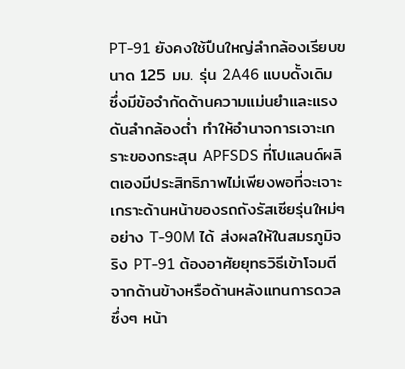PT-91 ยังคงใช้ปืนใหญ่ลำกล้องเรียบขนาด 125 มม. รุ่น 2A46 แบบดั้งเดิม ซึ่งมีข้อจำกัดด้านความแม่นยำและแรงดันลำกล้องต่ำ ทำให้อำนาจการเจาะเกราะของกระสุน APFSDS ที่โปแลนด์ผลิตเองมีประสิทธิภาพไม่เพียงพอที่จะเจาะเกราะด้านหน้าของรถถังรัสเซียรุ่นใหม่ๆ อย่าง T-90M ได้ ส่งผลให้ในสมรภูมิจริง PT-91 ต้องอาศัยยุทธวิธีเข้าโจมตีจากด้านข้างหรือด้านหลังแทนการดวลซึ่งๆ หน้า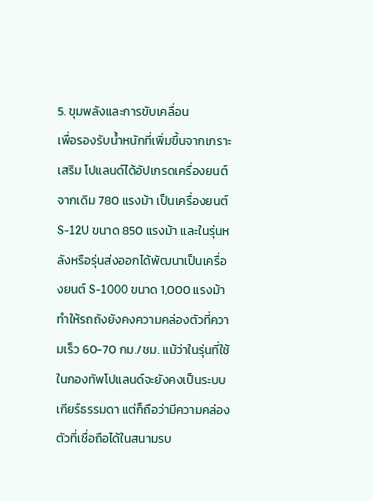5. ขุมพลังและการขับเคลื่อน
เพื่อรองรับน้ำหนักที่เพิ่มขึ้นจากเกราะเสริม โปแลนด์ได้อัปเกรดเครื่องยนต์จากเดิม 780 แรงม้า เป็นเครื่องยนต์ S-12U ขนาด 850 แรงม้า และในรุ่นหลังหรือรุ่นส่งออกได้พัฒนาเป็นเครื่องยนต์ S-1000 ขนาด 1,000 แรงม้า ทำให้รถถังยังคงความคล่องตัวที่ความเร็ว 60-70 กม./ชม. แม้ว่าในรุ่นที่ใช้ในกองทัพโปแลนด์จะยังคงเป็นระบบเกียร์ธรรมดา แต่ก็ถือว่ามีความคล่องตัวที่เชื่อถือได้ในสนามรบ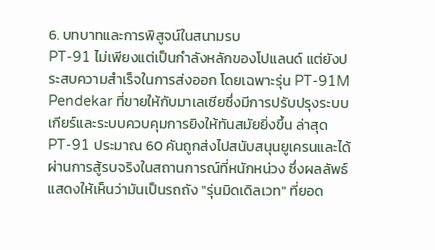6. บทบาทและการพิสูจน์ในสนามรบ
PT-91 ไม่เพียงแต่เป็นกำลังหลักของโปแลนด์ แต่ยังประสบความสำเร็จในการส่งออก โดยเฉพาะรุ่น PT-91M Pendekar ที่ขายให้กับมาเลเซียซึ่งมีการปรับปรุงระบบเกียร์และระบบควบคุมการยิงให้ทันสมัยยิ่งขึ้น ล่าสุด PT-91 ประมาณ 60 คันถูกส่งไปสนับสนุนยูเครนและได้ผ่านการสู้รบจริงในสถานการณ์ที่หนักหน่วง ซึ่งผลลัพธ์แสดงให้เห็นว่ามันเป็นรถถัง "รุ่นมิดเดิลเวท" ที่ยอด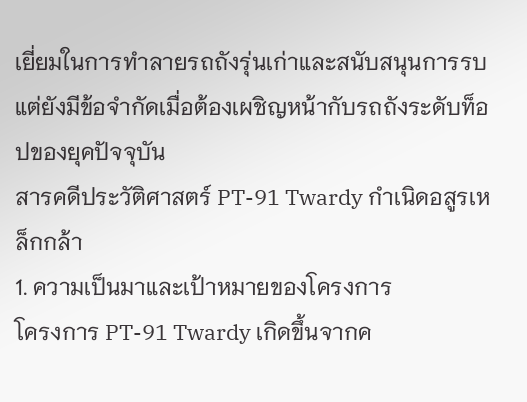เยี่ยมในการทำลายรถถังรุ่นเก่าและสนับสนุนการรบ แต่ยังมีข้อจำกัดเมื่อต้องเผชิญหน้ากับรถถังระดับท็อปของยุคปัจจุบัน
สารคดีประวัติศาสตร์ PT-91 Twardy กำเนิดอสูรเหล็กกล้า
1. ความเป็นมาและเป้าหมายของโครงการ
โครงการ PT-91 Twardy เกิดขึ้นจากค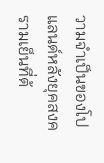วามจำเป็นของโปแลนด์หลังยุคสงครามเย็นที่ต้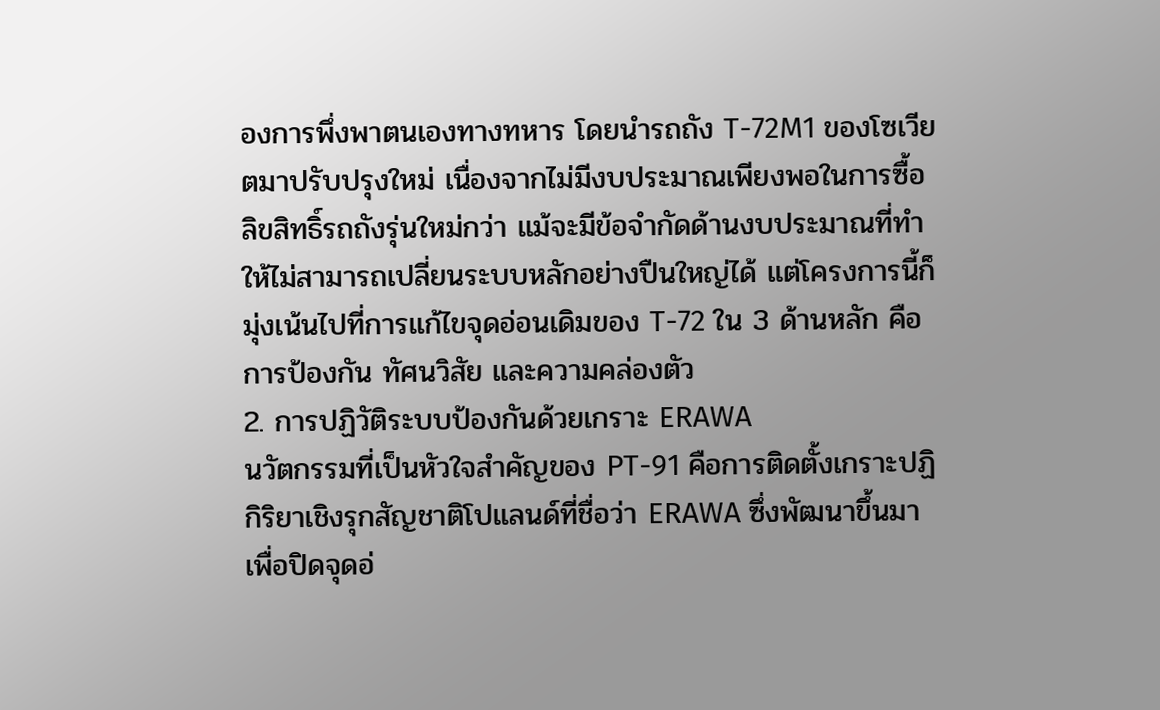องการพึ่งพาตนเองทางทหาร โดยนำรถถัง T-72M1 ของโซเวียตมาปรับปรุงใหม่ เนื่องจากไม่มีงบประมาณเพียงพอในการซื้อลิขสิทธิ์รถถังรุ่นใหม่กว่า แม้จะมีข้อจำกัดด้านงบประมาณที่ทำให้ไม่สามารถเปลี่ยนระบบหลักอย่างปืนใหญ่ได้ แต่โครงการนี้ก็มุ่งเน้นไปที่การแก้ไขจุดอ่อนเดิมของ T-72 ใน 3 ด้านหลัก คือ การป้องกัน ทัศนวิสัย และความคล่องตัว
2. การปฏิวัติระบบป้องกันด้วยเกราะ ERAWA
นวัตกรรมที่เป็นหัวใจสำคัญของ PT-91 คือการติดตั้งเกราะปฏิกิริยาเชิงรุกสัญชาติโปแลนด์ที่ชื่อว่า ERAWA ซึ่งพัฒนาขึ้นมาเพื่อปิดจุดอ่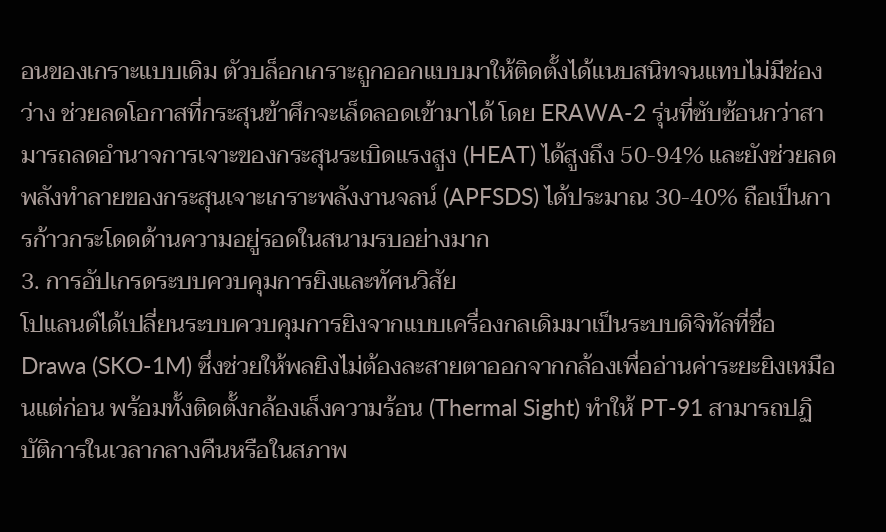อนของเกราะแบบเดิม ตัวบล็อกเกราะถูกออกแบบมาให้ติดตั้งได้แนบสนิทจนแทบไม่มีช่องว่าง ช่วยลดโอกาสที่กระสุนข้าศึกจะเล็ดลอดเข้ามาได้ โดย ERAWA-2 รุ่นที่ซับซ้อนกว่าสามารถลดอำนาจการเจาะของกระสุนระเบิดแรงสูง (HEAT) ได้สูงถึง 50-94% และยังช่วยลดพลังทำลายของกระสุนเจาะเกราะพลังงานจลน์ (APFSDS) ได้ประมาณ 30-40% ถือเป็นการก้าวกระโดดด้านความอยู่รอดในสนามรบอย่างมาก
3. การอัปเกรดระบบควบคุมการยิงและทัศนวิสัย
โปแลนด์ได้เปลี่ยนระบบควบคุมการยิงจากแบบเครื่องกลเดิมมาเป็นระบบดิจิทัลที่ชื่อ Drawa (SKO-1M) ซึ่งช่วยให้พลยิงไม่ต้องละสายตาออกจากกล้องเพื่ออ่านค่าระยะยิงเหมือนแต่ก่อน พร้อมทั้งติดตั้งกล้องเล็งความร้อน (Thermal Sight) ทำให้ PT-91 สามารถปฏิบัติการในเวลากลางคืนหรือในสภาพ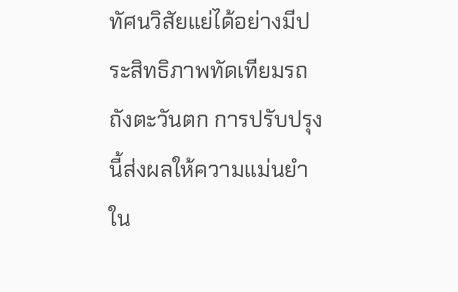ทัศนวิสัยแย่ได้อย่างมีประสิทธิภาพทัดเทียมรถถังตะวันตก การปรับปรุงนี้ส่งผลให้ความแม่นยำใน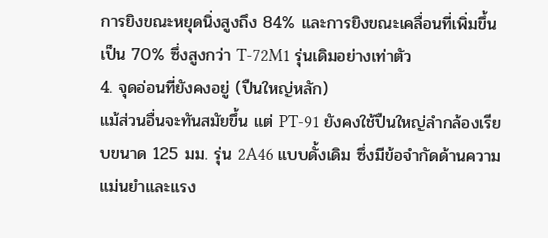การยิงขณะหยุดนิ่งสูงถึง 84% และการยิงขณะเคลื่อนที่เพิ่มขึ้นเป็น 70% ซึ่งสูงกว่า T-72M1 รุ่นเดิมอย่างเท่าตัว
4. จุดอ่อนที่ยังคงอยู่ (ปืนใหญ่หลัก)
แม้ส่วนอื่นจะทันสมัยขึ้น แต่ PT-91 ยังคงใช้ปืนใหญ่ลำกล้องเรียบขนาด 125 มม. รุ่น 2A46 แบบดั้งเดิม ซึ่งมีข้อจำกัดด้านความแม่นยำและแรง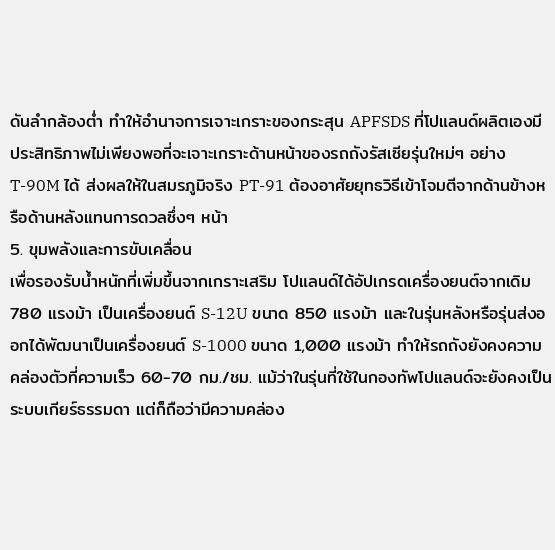ดันลำกล้องต่ำ ทำให้อำนาจการเจาะเกราะของกระสุน APFSDS ที่โปแลนด์ผลิตเองมีประสิทธิภาพไม่เพียงพอที่จะเจาะเกราะด้านหน้าของรถถังรัสเซียรุ่นใหม่ๆ อย่าง T-90M ได้ ส่งผลให้ในสมรภูมิจริง PT-91 ต้องอาศัยยุทธวิธีเข้าโจมตีจากด้านข้างหรือด้านหลังแทนการดวลซึ่งๆ หน้า
5. ขุมพลังและการขับเคลื่อน
เพื่อรองรับน้ำหนักที่เพิ่มขึ้นจากเกราะเสริม โปแลนด์ได้อัปเกรดเครื่องยนต์จากเดิม 780 แรงม้า เป็นเครื่องยนต์ S-12U ขนาด 850 แรงม้า และในรุ่นหลังหรือรุ่นส่งออกได้พัฒนาเป็นเครื่องยนต์ S-1000 ขนาด 1,000 แรงม้า ทำให้รถถังยังคงความคล่องตัวที่ความเร็ว 60-70 กม./ชม. แม้ว่าในรุ่นที่ใช้ในกองทัพโปแลนด์จะยังคงเป็นระบบเกียร์ธรรมดา แต่ก็ถือว่ามีความคล่อง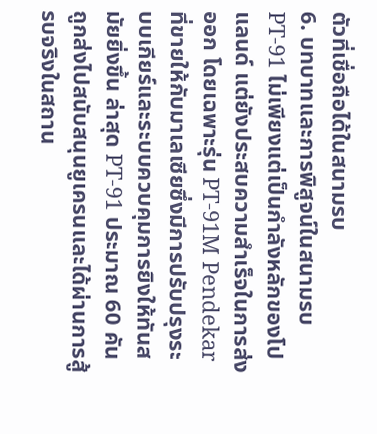ตัวที่เชื่อถือได้ในสนามรบ
6. บทบาทและการพิสูจน์ในสนามรบ
PT-91 ไม่เพียงแต่เป็นกำลังหลักของโปแลนด์ แต่ยังประสบความสำเร็จในการส่งออก โดยเฉพาะรุ่น PT-91M Pendekar ที่ขายให้กับมาเลเซียซึ่งมีการปรับปรุงระบบเกียร์และระบบควบคุมการยิงให้ทันสมัยยิ่งขึ้น ล่าสุด PT-91 ประมาณ 60 คันถูกส่งไปสนับสนุนยูเครนและได้ผ่านการสู้รบจริงในสถาน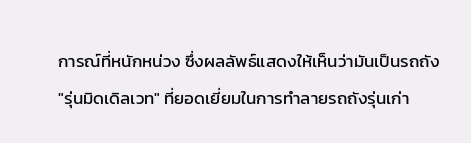การณ์ที่หนักหน่วง ซึ่งผลลัพธ์แสดงให้เห็นว่ามันเป็นรถถัง "รุ่นมิดเดิลเวท" ที่ยอดเยี่ยมในการทำลายรถถังรุ่นเก่า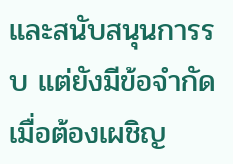และสนับสนุนการรบ แต่ยังมีข้อจำกัดเมื่อต้องเผชิญ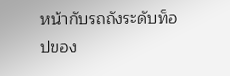หน้ากับรถถังระดับท็อปของ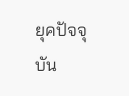ยุคปัจจุบัน